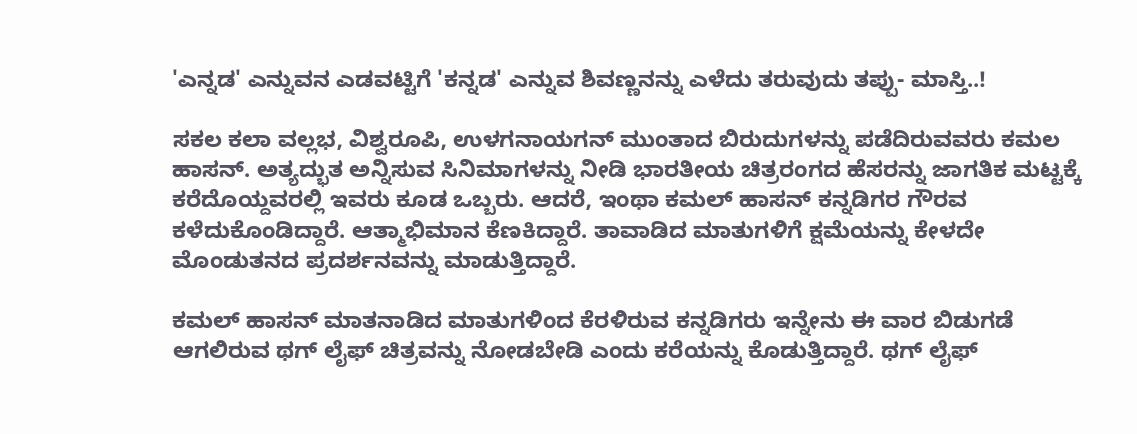'ಎನ್ನಡ' ಎನ್ನುವನ ಎಡವಟ್ಟಿಗೆ 'ಕನ್ನಡ' ಎನ್ನುವ ಶಿವಣ್ಣನನ್ನು ಎಳೆದು ತರುವುದು ತಪ್ಪು- ಮಾಸ್ತಿ..!

ಸಕಲ ಕಲಾ ವಲ್ಲಭ, ವಿಶ್ವರೂಪಿ, ಉಳಗನಾಯಗನ್ ಮುಂತಾದ ಬಿರುದುಗಳನ್ನು ಪಡೆದಿರುವವರು ಕಮಲ ಹಾಸನ್. ಅತ್ಯದ್ಭುತ ಅನ್ನಿಸುವ ಸಿನಿಮಾಗಳನ್ನು ನೀಡಿ ಭಾರತೀಯ ಚಿತ್ರರಂಗದ ಹೆಸರನ್ನು ಜಾಗತಿಕ ಮಟ್ಟಕ್ಕೆ ಕರೆದೊಯ್ದವರಲ್ಲಿ ಇವರು ಕೂಡ ಒಬ್ಬರು. ಆದರೆ, ಇಂಥಾ ಕಮಲ್ ಹಾಸನ್ ಕನ್ನಡಿಗರ ಗೌರವ ಕಳೆದುಕೊಂಡಿದ್ದಾರೆ. ಆತ್ಮಾಭಿಮಾನ ಕೆಣಕಿದ್ದಾರೆ. ತಾವಾಡಿದ ಮಾತುಗಳಿಗೆ ಕ್ಷಮೆಯನ್ನು ಕೇಳದೇ ಮೊಂಡುತನದ ಪ್ರದರ್ಶನವನ್ನು ಮಾಡುತ್ತಿದ್ದಾರೆ.

ಕಮಲ್ ಹಾಸನ್ ಮಾತನಾಡಿದ ಮಾತುಗಳಿಂದ ಕೆರಳಿರುವ ಕನ್ನಡಿಗರು ಇನ್ನೇನು ಈ ವಾರ ಬಿಡುಗಡೆ ಆಗಲಿರುವ ಥಗ್ ಲೈಫ್ ಚಿತ್ರವನ್ನು ನೋಡಬೇಡಿ ಎಂದು ಕರೆಯನ್ನು ಕೊಡುತ್ತಿದ್ದಾರೆ. ಥಗ್‌ ಲೈಫ್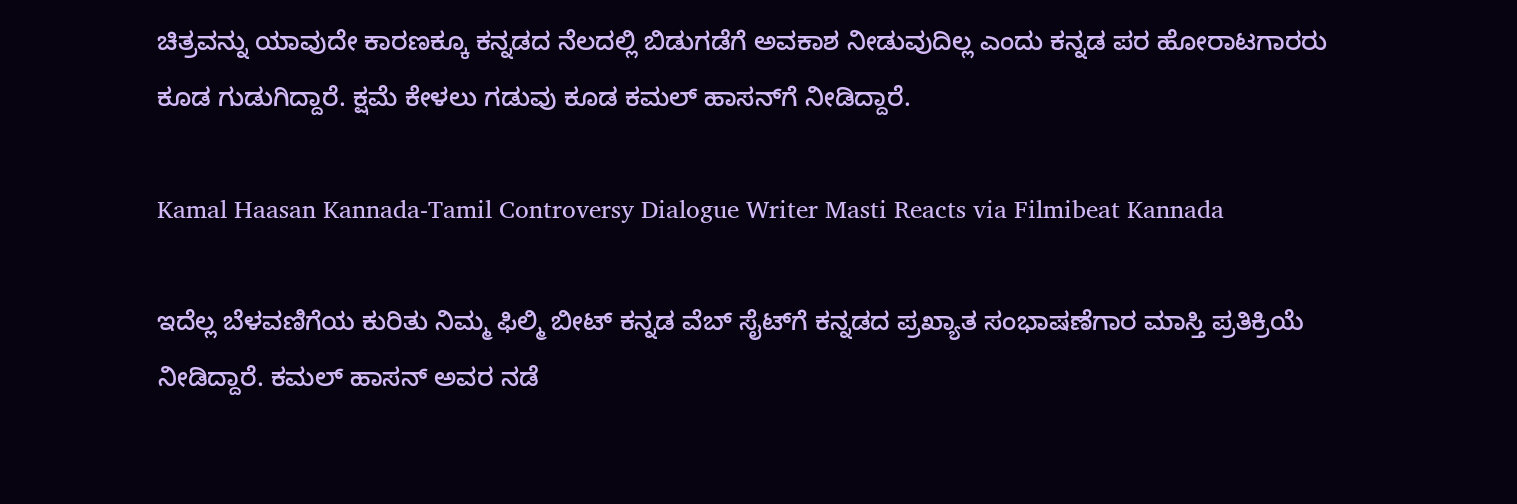ಚಿತ್ರವನ್ನು ಯಾವುದೇ ಕಾರಣಕ್ಕೂ ಕನ್ನಡದ ನೆಲದಲ್ಲಿ ಬಿಡುಗಡೆಗೆ ಅವಕಾಶ ನೀಡುವುದಿಲ್ಲ ಎಂದು ಕನ್ನಡ ಪರ ಹೋರಾಟಗಾರರು ಕೂಡ ಗುಡುಗಿದ್ದಾರೆ. ಕ್ಷಮೆ ಕೇಳಲು ಗಡುವು ಕೂಡ ಕಮಲ್ ಹಾಸನ್‌ಗೆ ನೀಡಿದ್ದಾರೆ.

Kamal Haasan Kannada-Tamil Controversy Dialogue Writer Masti Reacts via Filmibeat Kannada

ಇದೆಲ್ಲ ಬೆಳವಣಿಗೆಯ ಕುರಿತು ನಿಮ್ಮ ಫಿಲ್ಮಿ ಬೀಟ್ ಕನ್ನಡ ವೆಬ್ ಸೈಟ್‌ಗೆ ಕನ್ನಡದ ಪ್ರಖ್ಯಾತ ಸಂಭಾಷಣೆಗಾರ ಮಾಸ್ತಿ ಪ್ರತಿಕ್ರಿಯೆ ನೀಡಿದ್ದಾರೆ. ಕಮಲ್ ಹಾಸನ್ ಅವರ ನಡೆ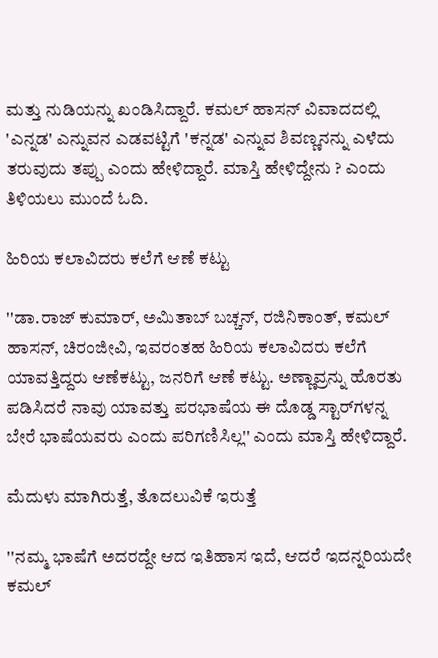ಮತ್ತು ನುಡಿಯನ್ನು ಖಂಡಿಸಿದ್ದಾರೆ. ಕಮಲ್ ಹಾಸನ್ ವಿವಾದದಲ್ಲಿ 'ಎನ್ನಡ' ಎನ್ನುವನ ಎಡವಟ್ಟಿಗೆ 'ಕನ್ನಡ' ಎನ್ನುವ ಶಿವಣ್ಣನನ್ನು ಎಳೆದು ತರುವುದು ತಪ್ಪು ಎಂದು ಹೇಳಿದ್ದಾರೆ. ಮಾಸ್ತಿ ಹೇಳಿದ್ದೇನು ? ಎಂದು ತಿಳಿಯಲು ಮುಂದೆ ಓದಿ.

ಹಿರಿಯ ಕಲಾವಿದರು ಕಲೆಗೆ ಆಣೆ ಕಟ್ಟು

''ಡಾ.ರಾಜ್ ಕುಮಾರ್, ಅಮಿತಾಬ್ ಬಚ್ಚನ್, ರಜಿನಿಕಾಂತ್, ಕಮಲ್ ಹಾಸನ್, ಚಿರಂಜೀವಿ, ಇವರಂತಹ ಹಿರಿಯ ಕಲಾವಿದರು ಕಲೆಗೆ ಯಾವತ್ತಿದ್ದರು ಆಣೆಕಟ್ಟು, ಜನರಿಗೆ ಆಣೆ ಕಟ್ಟು. ಅಣ್ಣಾವ್ರನ್ನು ಹೊರತು ಪಡಿಸಿದರೆ ನಾವು ಯಾವತ್ತು ಪರಭಾಷೆಯ ಈ ದೊಡ್ಡ ಸ್ಟಾರ್‌ಗಳನ್ನ ಬೇರೆ ಭಾಷೆಯವರು ಎಂದು ಪರಿಗಣಿಸಿಲ್ಲ'' ಎಂದು ಮಾಸ್ತಿ ಹೇಳಿದ್ದಾರೆ.

ಮೆದುಳು ಮಾಗಿರುತ್ತೆ, ತೊದಲುವಿಕೆ ಇರುತ್ತೆ

''ನಮ್ಮ ಭಾಷೆಗೆ ಅದರದ್ದೇ ಆದ ಇತಿಹಾಸ ಇದೆ, ಆದರೆ ಇದನ್ನರಿಯದೇ ಕಮಲ್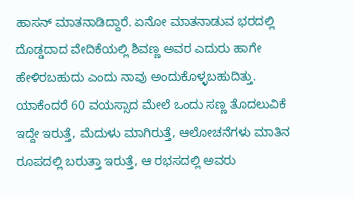ಹಾಸನ್ ಮಾತನಾಡಿದ್ದಾರೆ. ಏನೋ ಮಾತನಾಡುವ ಭರದಲ್ಲಿ ದೊಡ್ಡದಾದ ವೇದಿಕೆಯಲ್ಲಿ ಶಿವಣ್ಣ ಅವರ ಎದುರು ಹಾಗೇ ಹೇಳಿರಬಹುದು ಎಂದು ನಾವು ಅಂದುಕೊಳ್ಳಬಹುದಿತ್ತು. ಯಾಕೆಂದರೆ 60 ವಯಸ್ಸಾದ ಮೇಲೆ ಒಂದು ಸಣ್ಣ ತೊದಲುವಿಕೆ ಇದ್ದೇ ಇರುತ್ತೆ, ಮೆದುಳು ಮಾಗಿರುತ್ತೆ, ಆಲೋಚನೆಗಳು ಮಾತಿನ ರೂಪದಲ್ಲಿ ಬರುತ್ತಾ ಇರುತ್ತೆ, ಆ ರಭಸದಲ್ಲಿ ಅವರು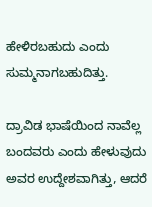ಹೇಳಿರಬಹುದು ಎಂದು ಸುಮ್ಮನಾಗಬಹುದಿತ್ತು.

ದ್ರಾವಿಡ ಭಾಷೆಯಿಂದ ನಾವೆಲ್ಲ ಬಂದವರು ಎಂದು ಹೇಳುವುದು ಅವರ ಉದ್ದೇಶವಾಗಿತ್ತು, ಆದರೆ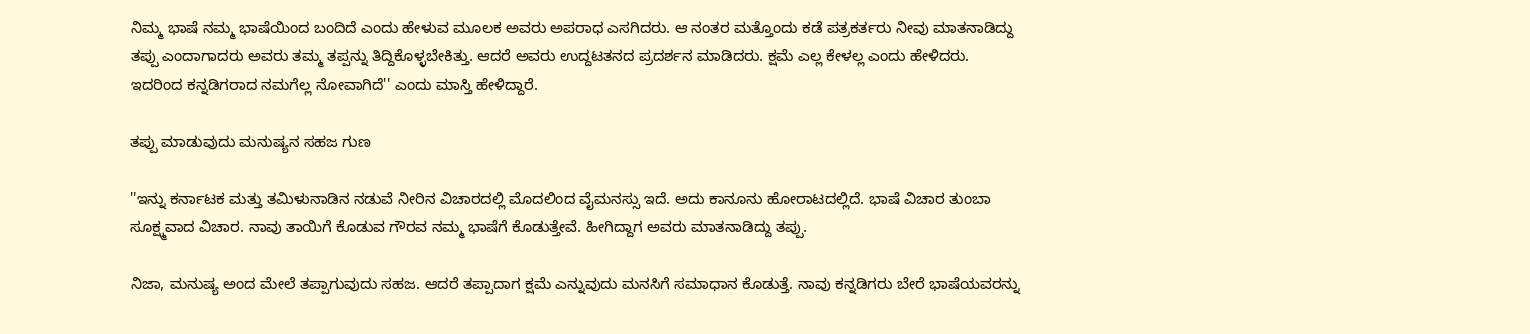ನಿಮ್ಮ ಭಾಷೆ ನಮ್ಮ ಭಾಷೆಯಿಂದ ಬಂದಿದೆ ಎಂದು ಹೇಳುವ ಮೂಲಕ ಅವರು ಅಪರಾಧ ಎಸಗಿದರು. ಆ ನಂತರ ಮತ್ತೊಂದು ಕಡೆ ಪತ್ರಕರ್ತರು ನೀವು ಮಾತನಾಡಿದ್ದು ತಪ್ಪು ಎಂದಾಗಾದರು ಅವರು ತಮ್ಮ ತಪ್ಪನ್ನು ತಿದ್ದಿಕೊಳ್ಳಬೇಕಿತ್ತು. ಆದರೆ ಅವರು ಉದ್ದಟತನದ ಪ್ರದರ್ಶನ ಮಾಡಿದರು. ಕ್ಷಮೆ ಎಲ್ಲ ಕೇಳಲ್ಲ ಎಂದು ಹೇಳಿದರು. ಇದರಿಂದ ಕನ್ನಡಿಗರಾದ ನಮಗೆಲ್ಲ ನೋವಾಗಿದೆ'' ಎಂದು ಮಾಸ್ತಿ ಹೇಳಿದ್ದಾರೆ.

ತಪ್ಪು ಮಾಡುವುದು ಮನುಷ್ಯನ ಸಹಜ ಗುಣ

''ಇನ್ನು ಕರ್ನಾಟಕ ಮತ್ತು ತಮಿಳುನಾಡಿನ ನಡುವೆ ನೀರಿನ ವಿಚಾರದಲ್ಲಿ ಮೊದಲಿಂದ ವೈಮನಸ್ಸು ಇದೆ. ಅದು ಕಾನೂನು ಹೋರಾಟದಲ್ಲಿದೆ. ಭಾಷೆ ವಿಚಾರ ತುಂಬಾ ಸೂಕ್ಷ್ಮವಾದ ವಿಚಾರ. ನಾವು ತಾಯಿಗೆ ಕೊಡುವ ಗೌರವ ನಮ್ಮ ಭಾಷೆಗೆ ಕೊಡುತ್ತೇವೆ. ಹೀಗಿದ್ದಾಗ ಅವರು ಮಾತನಾಡಿದ್ದು ತಪ್ಪು.

ನಿಜಾ, ಮನುಷ್ಯ ಅಂದ ಮೇಲೆ ತಪ್ಪಾಗುವುದು ಸಹಜ. ಆದರೆ ತಪ್ಪಾದಾಗ ಕ್ಷಮೆ ಎನ್ನುವುದು ಮನಸಿಗೆ ಸಮಾಧಾನ ಕೊಡುತ್ತೆ. ನಾವು ಕನ್ನಡಿಗರು ಬೇರೆ ಭಾಷೆಯವರನ್ನು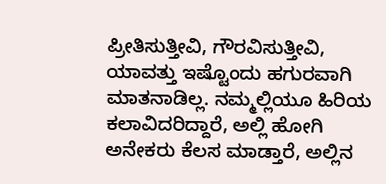ಪ್ರೀತಿಸುತ್ತೀವಿ, ಗೌರವಿಸುತ್ತೀವಿ, ಯಾವತ್ತು ಇಷ್ಟೊಂದು ಹಗುರವಾಗಿ ಮಾತನಾಡಿಲ್ಲ. ನಮ್ಮಲ್ಲಿಯೂ ಹಿರಿಯ ಕಲಾವಿದರಿದ್ದಾರೆ, ಅಲ್ಲಿ ಹೋಗಿ ಅನೇಕರು ಕೆಲಸ ಮಾಡ್ತಾರೆ, ಅಲ್ಲಿನ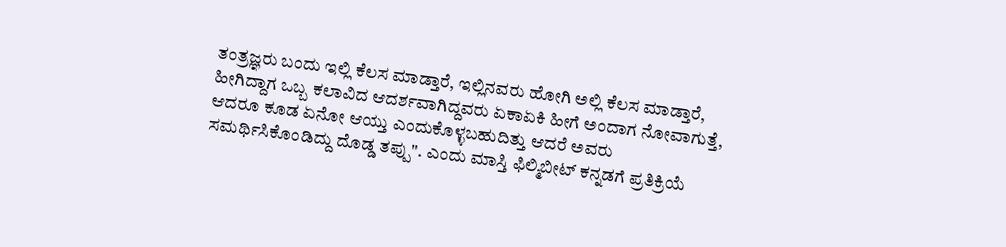ತಂತ್ರಜ್ಞರು ಬಂದು ಇಲ್ಲಿ ಕೆಲಸ ಮಾಡ್ತಾರೆ, ಇಲ್ಲಿನವರು ಹೋಗಿ ಅಲ್ಲಿ ಕೆಲಸ ಮಾಡ್ತಾರೆ, ಹೀಗಿದ್ದಾಗ ಒಬ್ಬ ಕಲಾವಿದ ಆದರ್ಶವಾಗಿದ್ದವರು ಏಕಾಏಕಿ ಹೀಗೆ ಅಂದಾಗ ನೋವಾಗುತ್ತೆ, ಆದರೂ ಕೂಡ ಏನೋ ಆಯ್ತು ಎಂದುಕೊಳ್ಳಬಹುದಿತ್ತು ಆದರೆ ಅವರು ಸಮರ್ಥಿಸಿಕೊಂಡಿದ್ದು ದೊಡ್ಡ ತಪ್ಪು''. ಎಂದು ಮಾಸ್ತಿ ಫಿಲ್ಮಿಬೀಟ್‌ ಕನ್ನಡಗೆ ಪ್ರತಿಕ್ರಿಯೆ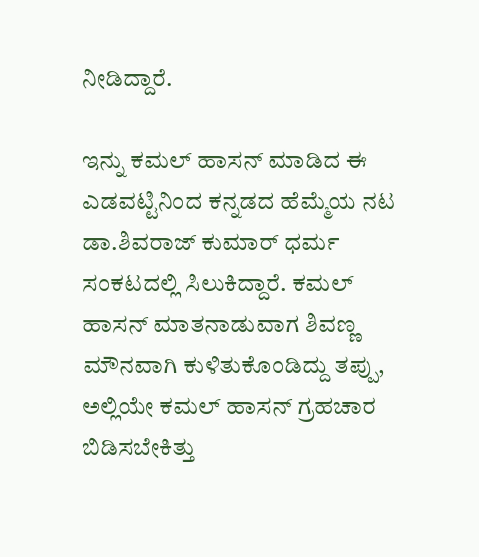ನೀಡಿದ್ದಾರೆ.

ಇನ್ನು ಕಮಲ್ ಹಾಸನ್ ಮಾಡಿದ ಈ ಎಡವಟ್ಟಿನಿಂದ ಕನ್ನಡದ ಹೆಮ್ಮೆಯ ನಟ ಡಾ.ಶಿವರಾಜ್ ಕುಮಾರ್ ಧರ್ಮ ಸಂಕಟದಲ್ಲಿ ಸಿಲುಕಿದ್ದಾರೆ. ಕಮಲ್ ಹಾಸನ್ ಮಾತನಾಡುವಾಗ ಶಿವಣ್ಣ ಮೌನವಾಗಿ ಕುಳಿತುಕೊಂಡಿದ್ದು ತಪ್ಪು, ಅಲ್ಲಿಯೇ ಕಮಲ್ ಹಾಸನ್ ಗ್ರಹಚಾರ ಬಿಡಿಸಬೇಕಿತ್ತು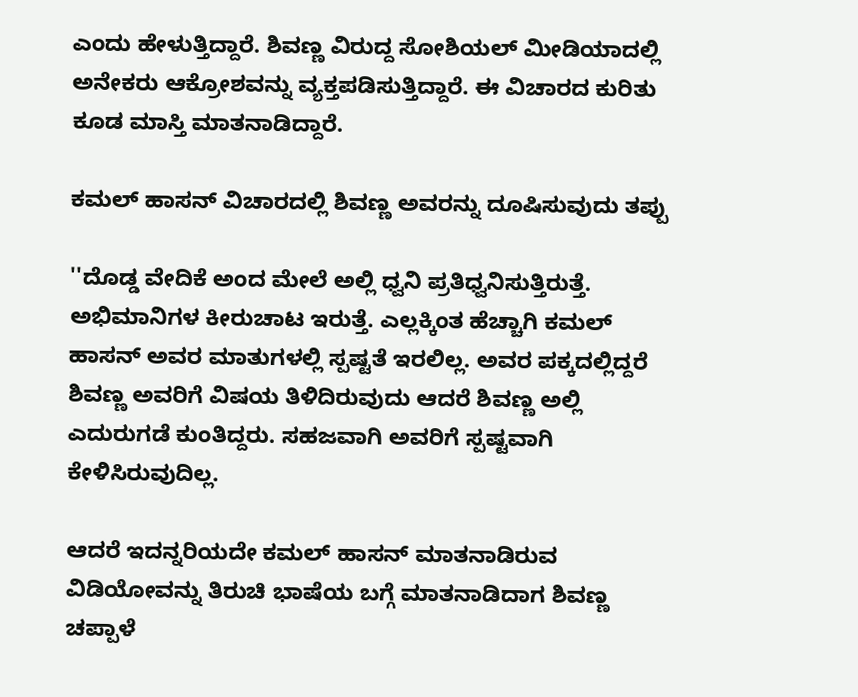ಎಂದು ಹೇಳುತ್ತಿದ್ದಾರೆ. ಶಿವಣ್ಣ ವಿರುದ್ದ ಸೋಶಿಯಲ್ ಮೀಡಿಯಾದಲ್ಲಿ ಅನೇಕರು ಆಕ್ರೋಶವನ್ನು ವ್ಯಕ್ತಪಡಿಸುತ್ತಿದ್ದಾರೆ. ಈ ವಿಚಾರದ ಕುರಿತು ಕೂಡ ಮಾಸ್ತಿ ಮಾತನಾಡಿದ್ದಾರೆ.

ಕಮಲ್ ಹಾಸನ್ ವಿಚಾರದಲ್ಲಿ ಶಿವಣ್ಣ ಅವರನ್ನು ದೂಷಿಸುವುದು ತಪ್ಪು

''ದೊಡ್ಡ ವೇದಿಕೆ ಅಂದ ಮೇಲೆ ಅಲ್ಲಿ ಧ್ವನಿ ಪ್ರತಿಧ್ವನಿಸುತ್ತಿರುತ್ತೆ. ಅಭಿಮಾನಿಗಳ ಕೀರುಚಾಟ ಇರುತ್ತೆ. ಎಲ್ಲಕ್ಕಿಂತ ಹೆಚ್ಚಾಗಿ ಕಮಲ್ ಹಾಸನ್ ಅವರ ಮಾತುಗಳಲ್ಲಿ ಸ್ಪಷ್ಟತೆ ಇರಲಿಲ್ಲ. ಅವರ ಪಕ್ಕದಲ್ಲಿದ್ದರೆ ಶಿವಣ್ಣ ಅವರಿಗೆ ವಿಷಯ ತಿಳಿದಿರುವುದು ಆದರೆ ಶಿವಣ್ಣ ಅಲ್ಲಿ ಎದುರುಗಡೆ ಕುಂತಿದ್ದರು. ಸಹಜವಾಗಿ ಅವರಿಗೆ ಸ್ಪಷ್ಟವಾಗಿ ಕೇಳಿಸಿರುವುದಿಲ್ಲ.

ಆದರೆ ಇದನ್ನರಿಯದೇ ಕಮಲ್ ಹಾಸನ್ ಮಾತನಾಡಿರುವ ವಿಡಿಯೋವನ್ನು ತಿರುಚಿ ಭಾಷೆಯ ಬಗ್ಗೆ ಮಾತನಾಡಿದಾಗ ಶಿವಣ್ಣ ಚಪ್ಪಾಳೆ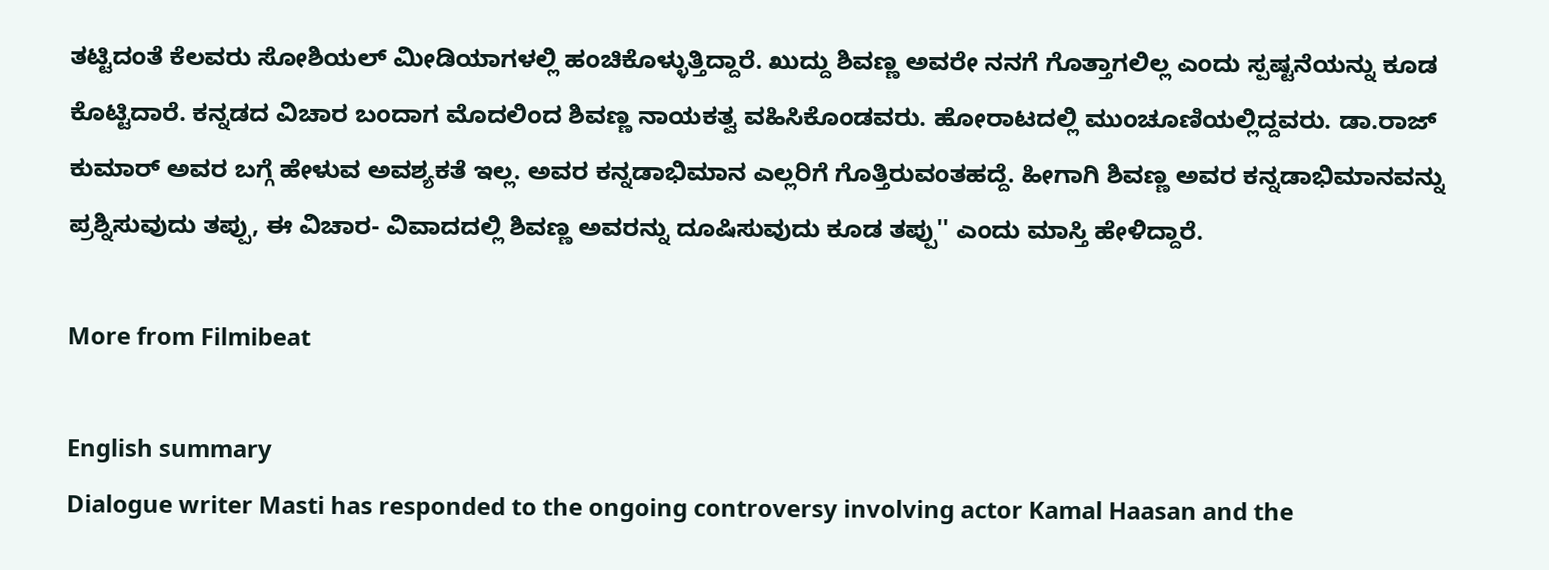ತಟ್ಟಿದಂತೆ ಕೆಲವರು ಸೋಶಿಯಲ್ ಮೀಡಿಯಾಗಳಲ್ಲಿ ಹಂಚಿಕೊಳ್ಳುತ್ತಿದ್ದಾರೆ. ಖುದ್ದು ಶಿವಣ್ಣ ಅವರೇ ನನಗೆ ಗೊತ್ತಾಗಲಿಲ್ಲ ಎಂದು ಸ್ಪಷ್ಟನೆಯನ್ನು ಕೂಡ ಕೊಟ್ಟಿದಾರೆ. ಕನ್ನಡದ ವಿಚಾರ ಬಂದಾಗ ಮೊದಲಿಂದ ಶಿವಣ್ಣ ನಾಯಕತ್ವ ವಹಿಸಿಕೊಂಡವರು. ಹೋರಾಟದಲ್ಲಿ ಮುಂಚೂಣಿಯಲ್ಲಿದ್ದವರು. ಡಾ.ರಾಜ್ ಕುಮಾರ್ ಅವರ ಬಗ್ಗೆ ಹೇಳುವ ಅವಶ್ಯಕತೆ ಇಲ್ಲ. ಅವರ ಕನ್ನಡಾಭಿಮಾನ ಎಲ್ಲರಿಗೆ ಗೊತ್ತಿರುವಂತಹದ್ದೆ. ಹೀಗಾಗಿ ಶಿವಣ್ಣ ಅವರ ಕನ್ನಡಾಭಿಮಾನವನ್ನು ಪ್ರಶ್ನಿಸುವುದು ತಪ್ಪು, ಈ ವಿಚಾರ- ವಿವಾದದಲ್ಲಿ ಶಿವಣ್ಣ ಅವರನ್ನು ದೂಷಿಸುವುದು ಕೂಡ ತಪ್ಪು'' ಎಂದು ಮಾಸ್ತಿ ಹೇಳಿದ್ದಾರೆ.

More from Filmibeat

English summary
Dialogue writer Masti has responded to the ongoing controversy involving actor Kamal Haasan and the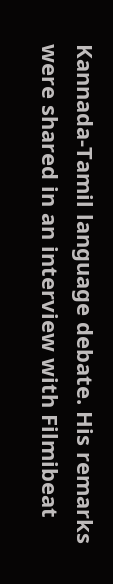Kannada-Tamil language debate. His remarks were shared in an interview with Filmibeat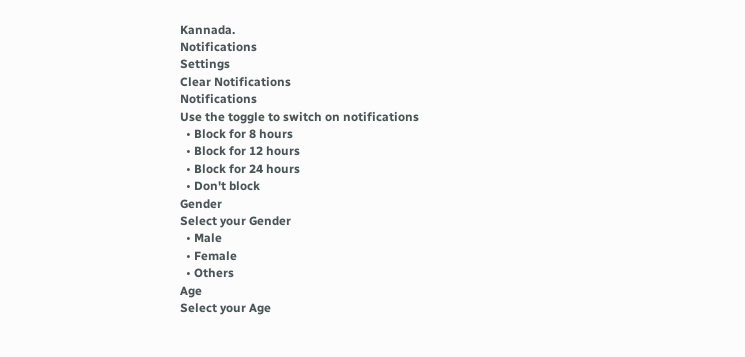Kannada.
Notifications
Settings
Clear Notifications
Notifications
Use the toggle to switch on notifications
  • Block for 8 hours
  • Block for 12 hours
  • Block for 24 hours
  • Don't block
Gender
Select your Gender
  • Male
  • Female
  • Others
Age
Select your Age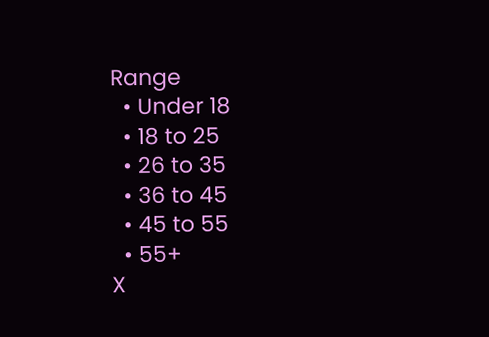Range
  • Under 18
  • 18 to 25
  • 26 to 35
  • 36 to 45
  • 45 to 55
  • 55+
X